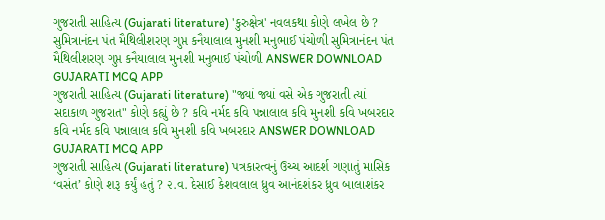ગુજરાતી સાહિત્ય (Gujarati literature) 'કુરુક્ષેત્ર' નવલકથા કોણે લખેલ છે ? સુમિત્રાનંદન પંત મૈથિલીશરણ ગુપ્ત કનૈયાલાલ મુનશી મનુભાઈ પંચોળી સુમિત્રાનંદન પંત મૈથિલીશરણ ગુપ્ત કનૈયાલાલ મુનશી મનુભાઈ પંચોળી ANSWER DOWNLOAD GUJARATI MCQ APP
ગુજરાતી સાહિત્ય (Gujarati literature) "જ્યાં જ્યાં વસે એક ગુજરાતી ત્યાં સદાકાળ ગુજરાત" કોણે કહ્યું છે ? કવિ નર્મદ કવિ પન્નાલાલ કવિ મુનશી કવિ ખબરદાર કવિ નર્મદ કવિ પન્નાલાલ કવિ મુનશી કવિ ખબરદાર ANSWER DOWNLOAD GUJARATI MCQ APP
ગુજરાતી સાહિત્ય (Gujarati literature) પત્રકારત્વનું ઉચ્ચ આદર્શ ગણાતું માસિક ‘વસંત’ કોણે શરૂ કર્યું હતું ? ૨.વ. દેસાઈ કેશવલાલ ધ્રુવ આનંદશંકર ધ્રુવ બાલાશંકર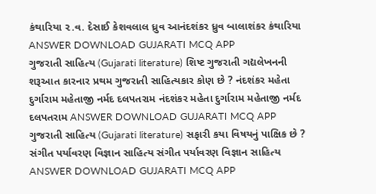કંથારિયા ૨.વ. દેસાઈ કેશવલાલ ધ્રુવ આનંદશંકર ધ્રુવ બાલાશંકર કંથારિયા ANSWER DOWNLOAD GUJARATI MCQ APP
ગુજરાતી સાહિત્ય (Gujarati literature) શિષ્ટ ગુજરાતી ગદ્યલેખનની શરૂઆત કારનાર પ્રથમ ગુજરાતી સાહિત્યકાર કોણ છે ? નંદશંકર મહેતા દુર્ગારામ મહેતાજી નર્મદ દલપતરામ નંદશંકર મહેતા દુર્ગારામ મહેતાજી નર્મદ દલપતરામ ANSWER DOWNLOAD GUJARATI MCQ APP
ગુજરાતી સાહિત્ય (Gujarati literature) સફારી કયા વિષયનું પાક્ષિક છે ? સંગીત પર્યાવરણ વિજ્ઞાન સાહિત્ય સંગીત પર્યાવરણ વિજ્ઞાન સાહિત્ય ANSWER DOWNLOAD GUJARATI MCQ APP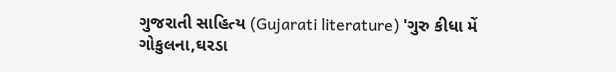ગુજરાતી સાહિત્ય (Gujarati literature) 'ગુરુ કીધા મેં ગોકુલના,ઘરડા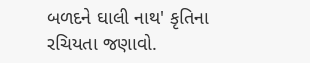બળદને ઘાલી નાથ' કૃતિના રચિયતા જણાવો.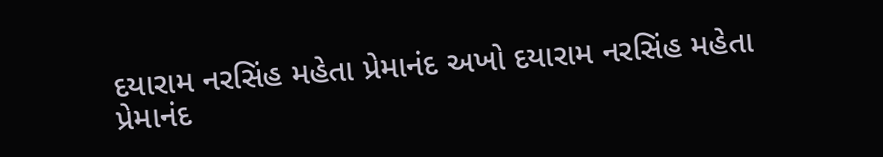દયારામ નરસિંહ મહેતા પ્રેમાનંદ અખો દયારામ નરસિંહ મહેતા પ્રેમાનંદ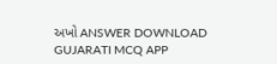અખો ANSWER DOWNLOAD GUJARATI MCQ APP